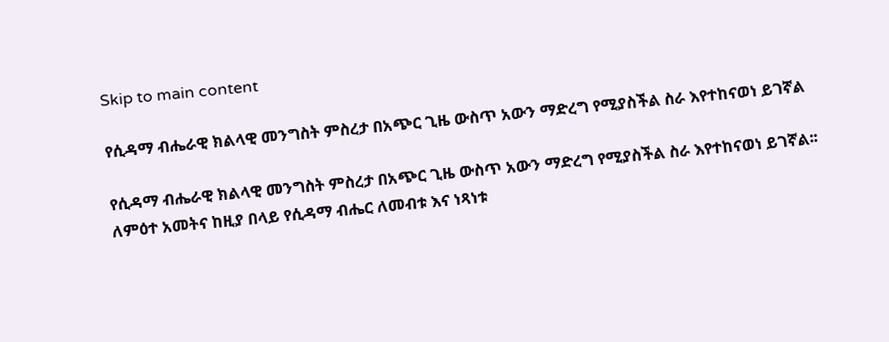Skip to main content

የሲዳማ ብሔራዊ ክልላዊ መንግስት ምስረታ በአጭር ጊዜ ውስጥ አውን ማድረግ የሚያስችል ስራ እየተከናወነ ይገኛል

የሲዳማ ብሔራዊ ክልላዊ መንግስት ምስረታ በአጭር ጊዜ ውስጥ አውን ማድረግ የሚያስችል ስራ እየተከናወነ ይገኛል፡፡
ለምዕተ አመትና ከዚያ በላይ የሲዳማ ብሔር ለመብቱ እና ነጻነቱ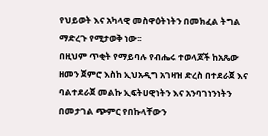የህይወት እና አካላዊ መስዋዕትነትን በመክፈል ትግል ማድረጉ የሚታወቅ ነው፡፡
በዚህም ጥቂት የማይባሉ የብሔሩ ተወላጆች ከአጼው ዘመን ጀምሮ እስከ ኢህአዲግ አገዛዝ ድረስ በተደራጀ እና ባልተደራጀ መልኩ ኢፍትሀዊነትን እና አንባገነንነትን በመታገል ጭምር የበኩላቸውን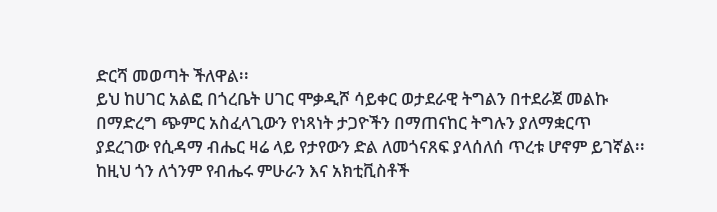ድርሻ መወጣት ችለዋል፡፡
ይህ ከሀገር አልፎ በጎረቤት ሀገር ሞቃዲሾ ሳይቀር ወታደራዊ ትግልን በተደራጀ መልኩ በማድረግ ጭምር አስፈላጊውን የነጻነት ታጋዮችን በማጠናከር ትግሉን ያለማቋርጥ ያደረገው የሲዳማ ብሔር ዛሬ ላይ የታየውን ድል ለመጎናጸፍ ያላሰለሰ ጥረቱ ሆኖም ይገኛል፡፡
ከዚህ ጎን ለጎንም የብሔሩ ምሁራን እና አክቲቪስቶች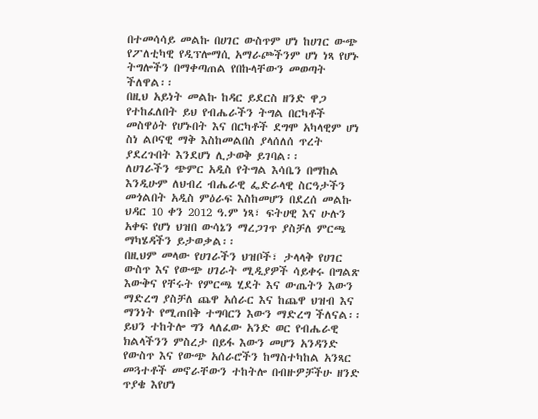በተመሳሳይ መልኩ በሀገር ውስጥም ሆነ ከሀገር ውጭ የፖለቲካዊ የዲፕሎማሲ አማራጮችንም ሆነ ነጻ የሆኑ ትግሎችን በማቀጣጠል የበኩላቸውን መወጣት ችለዋል፡፡
በዚህ አይነት መልኩ ከዳር ይደርስ ዘንድ ዋጋ የተከፈለበት ይህ የብሔራችን ትግል በርካቶች መስዋዕት የሆኑበት እና በርካቶች ደግሞ አካላዊም ሆነ ስነ ልቦናዊ ማቅ እስከመልበስ ያላሰለሰ ጥረት ያደረጉበት እንደሆነ ሊታወቅ ይገባል፡፡
ለሀገራችን ጭምር አዲስ የትግል እሳቤን በማከል እንዲሁም ለህብረ ብሔራዊ ፌድራላዊ ስርዓታችን መጎልበት አዲስ ምዕራፍ እስከመሆን በደረሰ መልኩ ህዳር 10 ቀን 2012 ዓ.ም ነጻ፣ ፍትሀዊ እና ሁሉን አቀፍ የሆነ ህዝበ ውሳኔን ማረጋገጥ ያስቻለ ምርጫ ማካሄዳችን ይታወቃል፡፡
በዚህም መላው የሀገራችን ህዝቦች፣ ታላላቅ የሀገር ውስጥ እና የውጭ ሀገራት ሚዲያዎች ሳይቀሩ በግልጽ እውቅና የቸሩት የምርጫ ሂደት እና ውጤትን እውን ማድረግ ያስቻለ ጨዋ አሰራር እና ከጨዋ ህዝብ እና ማንነት የሚጠበቅ ተግባርን እውን ማድረግ ችለናል፡፡
ይህን ተከትሎ ግን ላለፈው አንድ ወር የብሔራዊ ክልላችንን ምስረታ በይፋ እውን መሆን አንዳንድ የውስጥ እና የውጭ አሰራሮችን ከማስተካከል አንጻር መጓተቶች መኖራቸውን ተከትሎ በብዙዎቻችሁ ዘንድ ጥያቄ እየሆነ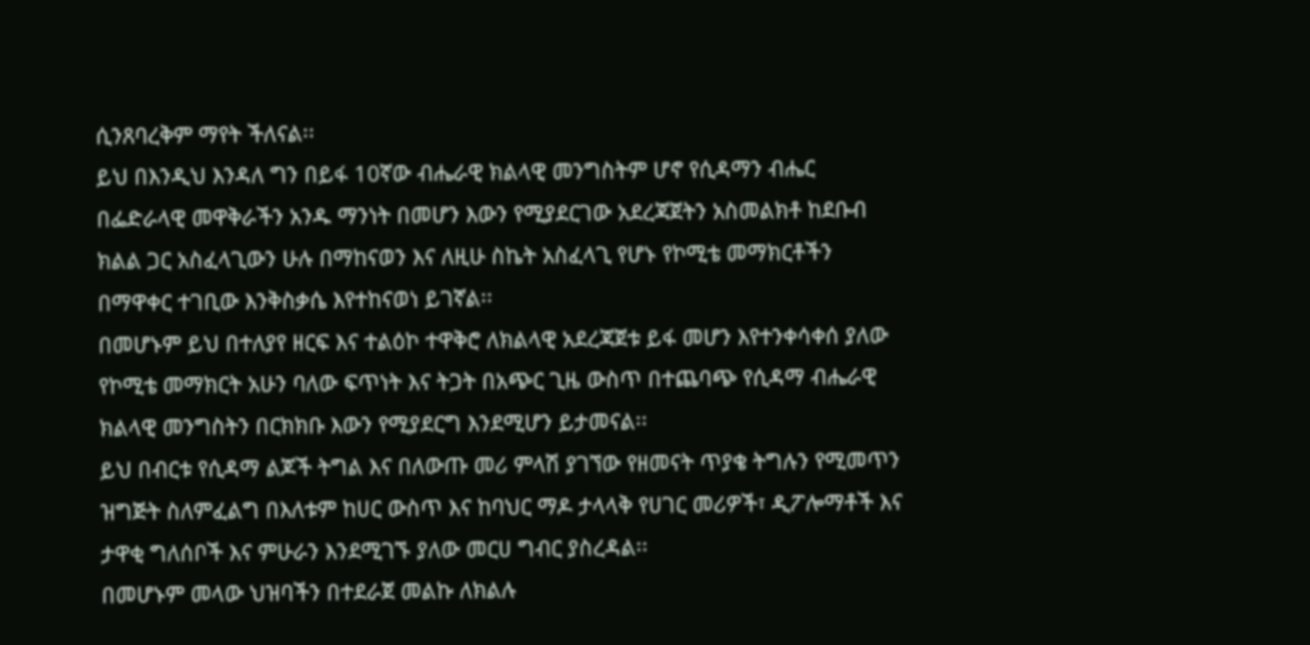ሲንጸባረቅም ማየት ችለናል፡፡
ይህ በእንዲህ እንዳለ ግን በይፋ 10ኛው ብሔራዊ ክልላዊ መንግስትም ሆኖ የሲዳማን ብሔር በፌድራላዊ መዋቅራችን አንዱ ማንነት በመሆን እውን የሚያደርገው አደረጃጀትን አስመልክቶ ከደቡብ ክልል ጋር አስፈላጊውን ሁሉ በማከናወን እና ለዚሁ ስኬት አስፈላጊ የሆኑ የኮሚቴ መማክርቶችን በማዋቀር ተገቢው እንቅስቃሴ እየተከናወነ ይገኛል፡፡
በመሆኑም ይህ በተለያየ ዘርፍ እና ተልዕኮ ተዋቅሮ ለክልላዊ አደረጃጀቱ ይፋ መሆን እየተንቀሳቀሰ ያለው የኮሚቴ መማክርት አሁን ባለው ፍጥነት እና ትጋት በአጭር ጊዜ ውስጥ በተጨባጭ የሲዳማ ብሔራዊ ክልላዊ መንግስትን በርክክቡ እውን የሚያደርግ እንደሚሆን ይታመናል፡፡
ይህ በብርቱ የሲዳማ ልጆች ትግል እና በለውጡ መሪ ምላሽ ያገኘው የዘመናት ጥያቄ ትግሉን የሚመጥን ዝግጅት ስለምፈልግ በእለቱም ከሀር ውስጥ እና ከባህር ማዶ ታላላቅ የሀገር መሪዎች፣ ዲፖሎማቶች እና ታዋቂ ግለሰቦች እና ምሁራን እንደሚገኙ ያለው መርሀ ግብር ያስረዳል፡፡
በመሆኑም መላው ህዝባችን በተደራጀ መልኩ ለክልሉ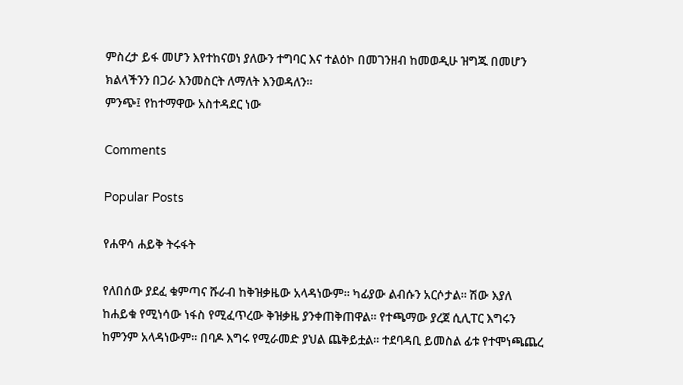ምስረታ ይፋ መሆን እየተከናወነ ያለውን ተግባር እና ተልዕኮ በመገንዘብ ከመወዲሁ ዝግጁ በመሆን ክልላችንን በጋራ እንመስርት ለማለት እንወዳለን፡፡
ምንጭ፤ የከተማዋው አስተዳደር ነው

Comments

Popular Posts

የሐዋሳ ሐይቅ ትሩፋት

የለበሰው ያደፈ ቁምጣና ሹራብ ከቅዝቃዜው አላዳነውም፡፡ ካፊያው ልብሱን አርሶታል፡፡ ሽው እያለ ከሐይቁ የሚነሳው ነፋስ የሚፈጥረው ቅዝቃዜ ያንቀጠቅጠዋል፡፡ የተጫማው ያረጀ ሲሊፐር እግሩን ከምንም አላዳነውም፡፡ በባዶ እግሩ የሚራመድ ያህል ጨቅይቷል፡፡ ተደባዳቢ ይመስል ፊቱ የተሞነጫጨረ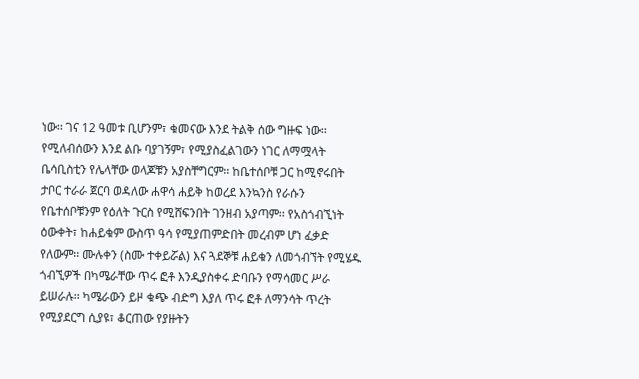ነው፡፡ ገና 12 ዓመቱ ቢሆንም፣ ቁመናው እንደ ትልቅ ሰው ግዙፍ ነው፡፡ የሚለብሰውን እንደ ልቡ ባያገኝም፣ የሚያስፈልገውን ነገር ለማሟላት ቤሳቢስቲን የሌላቸው ወላጆቹን አያስቸግርም፡፡ ከቤተሰቦቹ ጋር ከሚኖሩበት ታቦር ተራራ ጀርባ ወዳለው ሐዋሳ ሐይቅ ከወረደ እንኳንስ የራሱን የቤተሰቦቹንም የዕለት ጉርስ የሚሸፍንበት ገንዘብ አያጣም፡፡ የአስጎብኚነት ዕውቀት፣ ከሐይቁም ውስጥ ዓሳ የሚያጠምድበት መረብም ሆነ ፈቃድ የለውም፡፡ ሙሉቀን (ስሙ ተቀይሯል) እና ጓደኞቹ ሐይቁን ለመጎብኘት የሚሄዱ ጎብኚዎች በካሜራቸው ጥሩ ፎቶ እንዲያስቀሩ ድባቡን የማሳመር ሥራ ይሠራሉ፡፡ ካሜራውን ይዞ ቁጭ ብድግ እያለ ጥሩ ፎቶ ለማንሳት ጥረት የሚያደርግ ሲያዩ፣ ቆርጠው የያዙትን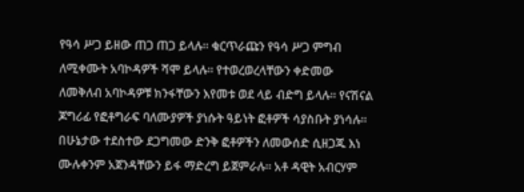የዓሳ ሥጋ ይዘው ጠጋ ጠጋ ይላሉ፡፡ ቁርጥራጩን የዓሳ ሥጋ ምግብ ለሚቀሙት አባኮዳዎች ሻሞ ይላሉ፡፡ የተወረወረላቸውን ቀድመው ለመቅለብ አባኮዳዎቹ ክንፋቸውን እየመቱ ወደ ላይ ብድግ ይላሉ፡፡ የናሽናል ጆግሪፊ የፎቶግራፍ ባለሙያዎች ያነሱት ዓይነት ፎቶዎች ሳያስቡት ያነሳሉ፡፡ በሁኔታው ተደስተው ደጋግመው ድንቅ ፎቶዎችን ለመውሰድ ሲዘጋጁ እነ ሙሉቀንም አጀንዳቸውን ይፋ ማድረግ ይጀምራሉ፡፡ አቶ ዳዊት አብርሃም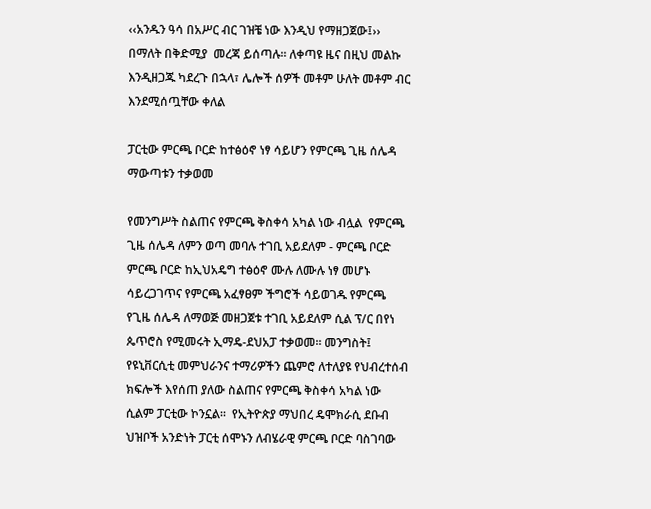‹‹አንዱን ዓሳ በአሥር ብር ገዝቼ ነው እንዲህ የማዘጋጀው፤›› በማለት በቅድሚያ  መረጃ ይሰጣሉ፡፡ ለቀጣዩ ዜና በዚህ መልኩ እንዲዘጋጁ ካደረጉ በኋላ፣ ሌሎች ሰዎች መቶም ሁለት መቶም ብር እንደሚሰጧቸው ቀለል

ፓርቲው ምርጫ ቦርድ ከተፅዕኖ ነፃ ሳይሆን የምርጫ ጊዜ ሰሌዳ ማውጣቱን ተቃወመ

የመንግሥት ስልጠና የምርጫ ቅስቀሳ አካል ነው ብሏል  የምርጫ ጊዜ ሰሌዳ ለምን ወጣ መባሉ ተገቢ አይደለም - ምርጫ ቦርድ ምርጫ ቦርድ ከኢህአዴግ ተፅዕኖ ሙሉ ለሙሉ ነፃ መሆኑ ሳይረጋገጥና የምርጫ አፈፃፀም ችግሮች ሳይወገዱ የምርጫ የጊዜ ሰሌዳ ለማወጅ መዘጋጀቱ ተገቢ አይደለም ሲል ፕ/ር በየነ ጴጥሮስ የሚመሩት ኢማዴ-ደህአፓ ተቃወመ፡፡ መንግስት፤ የዩኒቨርሲቲ መምህራንና ተማሪዎችን ጨምሮ ለተለያዩ የህብረተሰብ ክፍሎች እየሰጠ ያለው ስልጠና የምርጫ ቅስቀሳ አካል ነው ሲልም ፓርቲው ኮንኗል፡፡  የኢትዮጵያ ማህበረ ዴሞክራሲ ደቡብ ህዝቦች አንድነት ፓርቲ ሰሞኑን ለብሄራዊ ምርጫ ቦርድ ባስገባው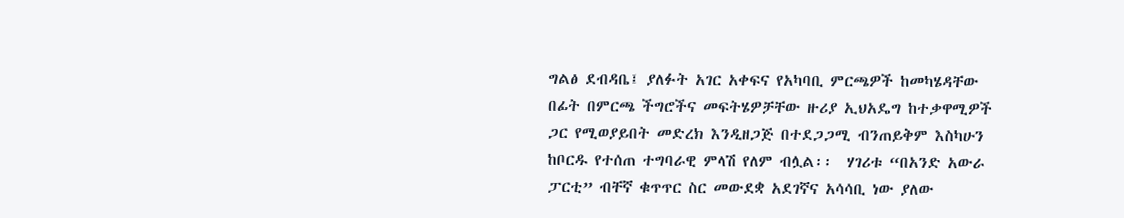ግልፅ ደብዳቤ፤ ያለፉት አገር አቀፍና የአካባቢ ምርጫዎች ከመካሄዳቸው በፊት በምርጫ ችግሮችና መፍትሄዎቻቸው ዙሪያ ኢህአዴግ ከተቃዋሚዎች ጋር የሚወያይበት መድረክ እንዲዘጋጅ በተደጋጋሚ ብንጠይቅም እስካሁን ከቦርዱ የተሰጠ ተግባራዊ ምላሽ የለም ብሏል፡፡  ሃገሪቱ “በአንድ አውራ ፓርቲ” ብቸኛ ቁጥጥር ስር መውደቋ አደገኛና አሳሳቢ ነው ያለው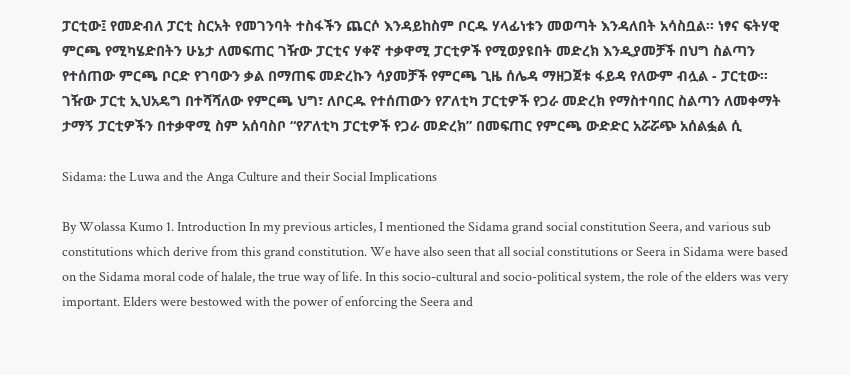ፓርቲው፤ የመድብለ ፓርቲ ስርአት የመገንባት ተስፋችን ጨርሶ እንዳይከስም ቦርዱ ሃላፊነቱን መወጣት እንዳለበት አሳስቧል፡፡ ነፃና ፍትሃዊ ምርጫ የሚካሄድበትን ሁኔታ ለመፍጠር ገዥው ፓርቲና ሃቀኛ ተቃዋሚ ፓርቲዎች የሚወያዩበት መድረክ እንዲያመቻች በህግ ስልጣን የተሰጠው ምርጫ ቦርድ የገባውን ቃል በማጠፍ መድረኩን ሳያመቻች የምርጫ ጊዜ ሰሌዳ ማዘጋጀቱ ፋይዳ የለውም ብሏል - ፓርቲው፡፡  ገዥው ፓርቲ ኢህአዴግ በተሻሻለው የምርጫ ህግ፣ ለቦርዱ የተሰጠውን የፖለቲካ ፓርቲዎች የጋራ መድረክ የማስተባበር ስልጣን ለመቀማት ታማኝ ፓርቲዎችን በተቃዋሚ ስም አሰባስቦ “የፖለቲካ ፓርቲዎች የጋራ መድረክ” በመፍጠር የምርጫ ውድድር አሯሯጭ አሰልፏል ሲ

Sidama: the Luwa and the Anga Culture and their Social Implications

By Wolassa Kumo 1. Introduction In my previous articles, I mentioned the Sidama grand social constitution Seera, and various sub constitutions which derive from this grand constitution. We have also seen that all social constitutions or Seera in Sidama were based on the Sidama moral code of halale, the true way of life. In this socio-cultural and socio-political system, the role of the elders was very important. Elders were bestowed with the power of enforcing the Seera and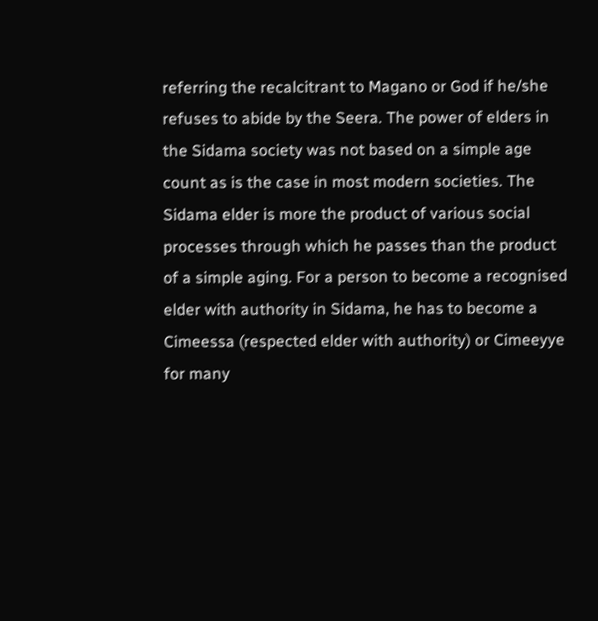referring the recalcitrant to Magano or God if he/she refuses to abide by the Seera. The power of elders in the Sidama society was not based on a simple age count as is the case in most modern societies. The Sidama elder is more the product of various social processes through which he passes than the product of a simple aging. For a person to become a recognised elder with authority in Sidama, he has to become a Cimeessa (respected elder with authority) or Cimeeyye for many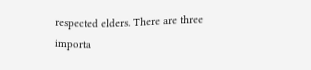respected elders. There are three importa